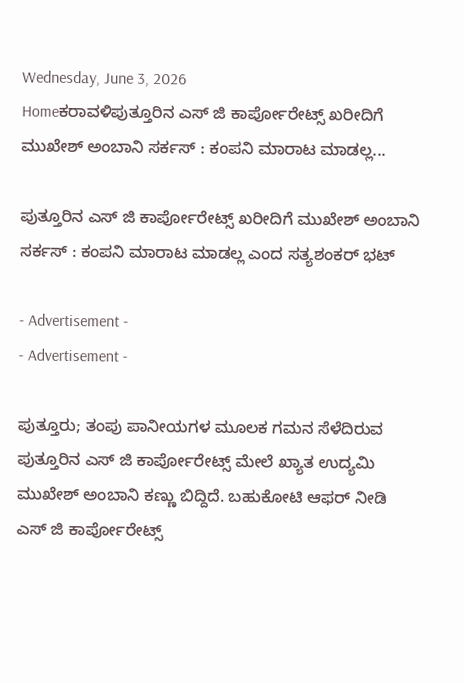Wednesday, June 3, 2026
Homeಕರಾವಳಿಪುತ್ತೂರಿನ ಎಸ್ ಜಿ ಕಾರ್ಪೋರೇಟ್ಸ್ ಖರೀದಿಗೆ ಮುಖೇಶ್ ಅಂಬಾನಿ ಸರ್ಕಸ್ : ಕಂಪನಿ ಮಾರಾಟ ಮಾಡಲ್ಲ...

ಪುತ್ತೂರಿನ ಎಸ್ ಜಿ ಕಾರ್ಪೋರೇಟ್ಸ್ ಖರೀದಿಗೆ ಮುಖೇಶ್ ಅಂಬಾನಿ ಸರ್ಕಸ್ : ಕಂಪನಿ ಮಾರಾಟ ಮಾಡಲ್ಲ ಎಂದ ಸತ್ಯಶಂಕರ್ ಭಟ್

- Advertisement -
- Advertisement -

ಪುತ್ತೂರು; ತಂಪು ಪಾನೀಯಗಳ ಮೂಲಕ ಗಮನ ಸೆಳೆದಿರುವ ಪುತ್ತೂರಿನ ಎಸ್ ಜಿ ಕಾರ್ಪೋರೇಟ್ಸ್ ಮೇಲೆ ಖ್ಯಾತ ಉದ್ಯಮಿ ಮುಖೇಶ್ ಅಂಬಾನಿ ಕಣ್ಣು ಬಿದ್ದಿದೆ. ಬಹುಕೋಟಿ ಆಫರ್ ನೀಡಿ ಎಸ್ ಜಿ ಕಾರ್ಪೋರೇಟ್ಸ್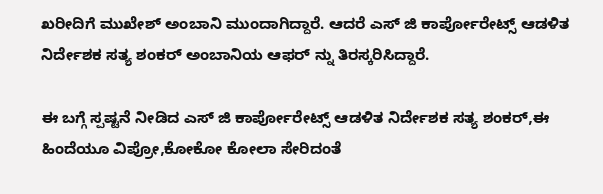ಖರೀದಿಗೆ ಮುಖೇಶ್ ಅಂಬಾನಿ ಮುಂದಾಗಿದ್ದಾರೆ. ಆದರೆ ಎಸ್ ಜಿ ಕಾರ್ಪೋರೇಟ್ಸ್ ಆಡಳಿತ ನಿರ್ದೇಶಕ ಸತ್ಯ ಶಂಕರ್ ಅಂಬಾನಿಯ ಆಫರ್ ನ್ನು ತಿರಸ್ಕರಿಸಿದ್ದಾರೆ.

ಈ ಬಗ್ಗೆ ಸ್ಪಷ್ಟನೆ ನೀಡಿದ ಎಸ್ ಜಿ ಕಾರ್ಪೋರೇಟ್ಸ್ ಆಡಳಿತ ನಿರ್ದೇಶಕ ಸತ್ಯ ಶಂಕರ್,ಈ ಹಿಂದೆಯೂ ವಿಪ್ರೋ,ಕೋಕೋ ಕೋಲಾ ಸೇರಿದಂತೆ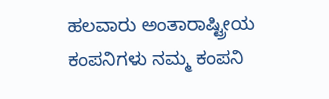ಹಲವಾರು ಅಂತಾರಾಷ್ಟ್ರೀಯ ಕಂಪನಿಗಳು ನಮ್ಮ ಕಂಪನಿ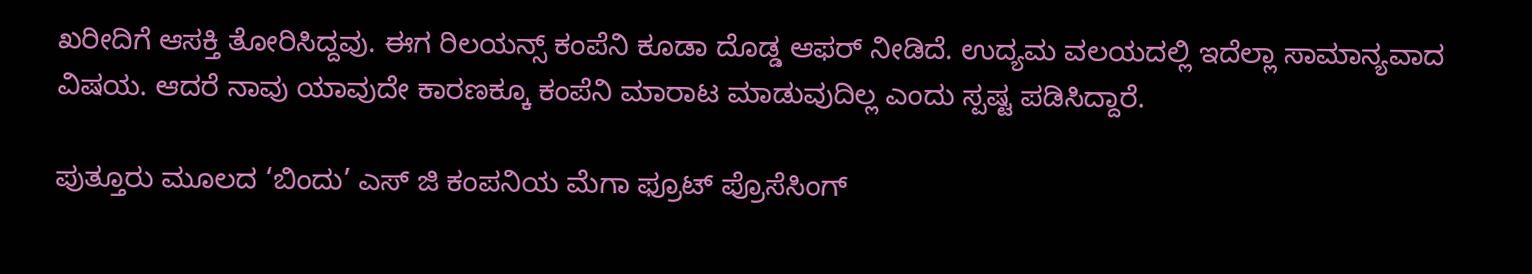ಖರೀದಿಗೆ ಆಸಕ್ತಿ ತೋರಿಸಿದ್ದವು. ಈಗ ರಿಲಯನ್ಸ್ ಕಂಪೆನಿ ಕೂಡಾ ದೊಡ್ಡ ಆಫರ್ ನೀಡಿದೆ. ಉದ್ಯಮ ವಲಯದಲ್ಲಿ ಇದೆಲ್ಲಾ ಸಾಮಾನ್ಯವಾದ ವಿಷಯ. ಆದರೆ ನಾವು ಯಾವುದೇ ಕಾರಣಕ್ಕೂ ಕಂಪೆನಿ ಮಾರಾಟ ಮಾಡುವುದಿಲ್ಲ ಎಂದು ಸ್ಪಷ್ಟ ಪಡಿಸಿದ್ದಾರೆ.

ಪುತ್ತೂರು ಮೂಲದ ‘ಬಿಂದು’ ಎಸ್ ಜಿ ಕಂಪನಿಯ ಮೆಗಾ ಫ್ರೂಟ್ ಪ್ರೊಸೆಸಿಂಗ್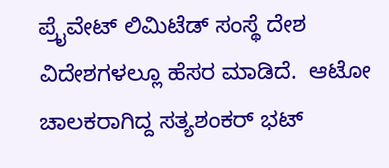ಪ್ರೈವೇಟ್ ಲಿಮಿಟೆಡ್ ಸಂಸ್ಥೆ ದೇಶ ವಿದೇಶಗಳಲ್ಲೂ ಹೆಸರ ಮಾಡಿದೆ.  ಆಟೋ ಚಾಲಕರಾಗಿದ್ದ ಸತ್ಯಶಂಕರ್ ಭಟ್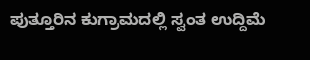ಪುತ್ತೂರಿನ ಕುಗ್ರಾಮದಲ್ಲಿ ಸ್ವಂತ ಉದ್ದಿಮೆ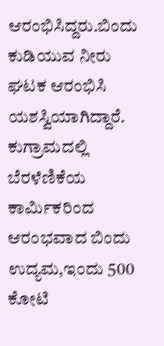ಆರಂಭಿಸಿದ್ದರು.ಬಿಂದು ಕುಡಿಯುವ ನೀರು ಘಟಕ ಆರಂಭಿಸಿ ಯಶಸ್ವಿಯಾಗಿದ್ದಾರೆ. ಕುಗ್ರಾಮದಲ್ಲಿ ಬೆರಳೆಣಿಕೆಯ ಕಾರ್ಮಿಕರಿಂದ ಆರಂಭವಾದ ಬಿಂದು ಉದ್ಯಮ,ಇಂದು 500 ಕೋಟಿ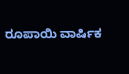ರೂಪಾಯಿ ವಾರ್ಷಿಕ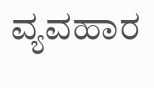ವ್ಯವಹಾರ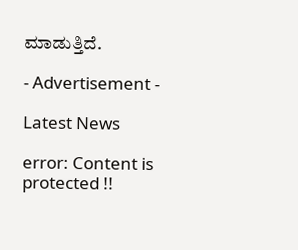ಮಾಡುತ್ತಿದೆ.

- Advertisement -

Latest News

error: Content is protected !!